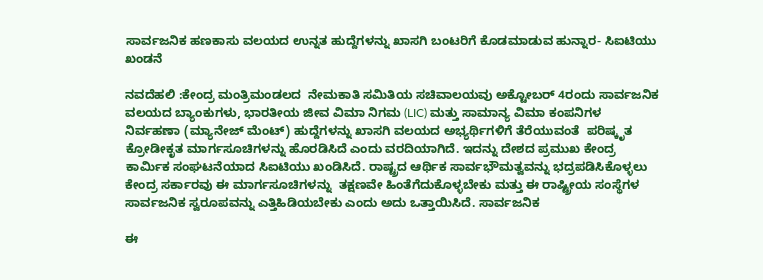ಸಾರ್ವಜನಿಕ ಹಣಕಾಸು ವಲಯದ ಉನ್ನತ ಹುದ್ದೆಗಳನ್ನು ಖಾಸಗಿ ಬಂಟರಿಗೆ ಕೊಡಮಾಡುವ ಹುನ್ನಾರ- ಸಿಐಟಿಯು ಖಂಡನೆ

ನವದೆಹಲಿ :ಕೇಂದ್ರ ಮಂತ್ರಿಮಂಡಲದ  ನೇಮಕಾತಿ ಸಮಿತಿಯ ಸಚಿವಾಲಯವು ಅಕ್ಟೋಬರ್‍ 4ರಂದು ಸಾರ್ವಜನಿಕ ವಲಯದ ಬ್ಯಾಂಕುಗಳು, ಭಾರತೀಯ ಜೀವ ವಿಮಾ ನಿಗಮ (LIC) ಮತ್ತು ಸಾಮಾನ್ಯ ವಿಮಾ ಕಂಪನಿಗಳ ನಿರ್ವಹಣಾ (ಮ್ಯಾನೇಜ್‍ ಮೆಂಟ್‍) ಹುದ್ದೆಗಳನ್ನು ಖಾಸಗಿ ವಲಯದ ಅಭ್ಯರ್ಥಿಗಳಿಗೆ ತೆರೆಯುವಂತೆ  ಪರಿಷ್ಕೃತ ಕ್ರೋಡೀಕೃತ ಮಾರ್ಗಸೂಚಿಗಳನ್ನು ಹೊರಡಿಸಿದೆ ಎಂದು ವರದಿಯಾಗಿದೆ. ಇದನ್ನು ದೇಶದ ಪ್ರಮುಖ ಕೇಂದ್ರ ಕಾರ್ಮಿಕ ಸಂಘಟನೆಯಾದ ಸಿಐಟಿಯು ಖಂಡಿಸಿದೆ. ರಾಷ್ಟ್ರದ ಆರ್ಥಿಕ ಸಾರ್ವಭೌಮತ್ವವನ್ನು ಭದ್ರಪಡಿಸಿಕೊಳ್ಳಲು ಕೇಂದ್ರ ಸರ್ಕಾರವು ಈ ಮಾರ್ಗಸೂಚಿಗಳನ್ನು  ತಕ್ಷಣವೇ ಹಿಂತೆಗೆದುಕೊಳ್ಳಬೇಕು ಮತ್ತು ಈ ರಾಷ್ಟ್ರೀಯ ಸಂಸ್ಥೆಗಳ ಸಾರ್ವಜನಿಕ ಸ್ವರೂಪವನ್ನು ಎತ್ತಿಹಿಡಿಯಬೇಕು ಎಂದು ಅದು ಒತ್ತಾಯಿಸಿದೆ. ಸಾರ್ವಜನಿಕ

ಈ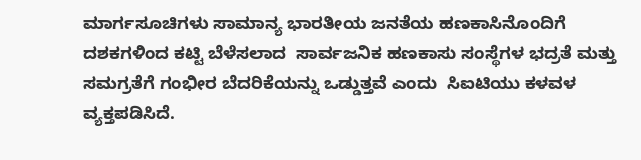ಮಾರ್ಗಸೂಚಿಗಳು ಸಾಮಾನ್ಯ ಭಾರತೀಯ ಜನತೆಯ ಹಣಕಾಸಿನೊಂದಿಗೆ ದಶಕಗಳಿಂದ ಕಟ್ಟಿ ಬೆಳೆಸಲಾದ  ಸಾರ್ವಜನಿಕ ಹಣಕಾಸು ಸಂಸ್ಥೆಗಳ ಭದ್ರತೆ ಮತ್ತು ಸಮಗ್ರತೆಗೆ ಗಂಭೀರ ಬೆದರಿಕೆಯನ್ನು ಒಡ್ಡುತ್ತವೆ ಎಂದು  ಸಿಐಟಿಯು ಕಳವಳ ವ್ಯಕ್ತಪಡಿಸಿದೆ.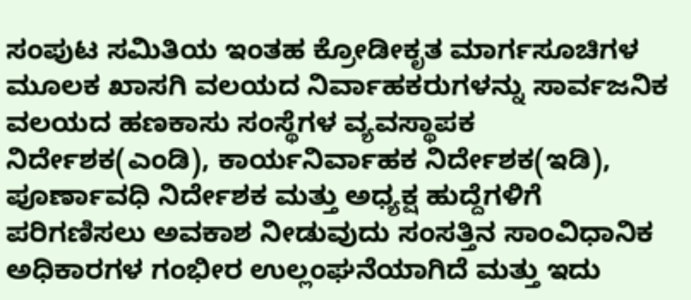ಸಂಪುಟ ಸಮಿತಿಯ ಇಂತಹ ಕ್ರೋಡೀಕೃತ ಮಾರ್ಗಸೂಚಿಗಳ ಮೂಲಕ ಖಾಸಗಿ ವಲಯದ ನಿರ್ವಾಹಕರುಗಳನ್ನು ಸಾರ್ವಜನಿಕ ವಲಯದ ಹಣಕಾಸು ಸಂಸ್ಥೆಗಳ ವ್ಯವಸ್ಥಾಪಕ ನಿರ್ದೇಶಕ(ಎಂಡಿ), ಕಾರ್ಯನಿರ್ವಾಹಕ ನಿರ್ದೇಶಕ(ಇಡಿ), ಪೂರ್ಣಾವಧಿ ನಿರ್ದೇಶಕ ಮತ್ತು ಅಧ್ಯಕ್ಷ ಹುದ್ದೆಗಳಿಗೆ ಪರಿಗಣಿಸಲು ಅವಕಾಶ ನೀಡುವುದು ಸಂಸತ್ತಿನ ಸಾಂವಿಧಾನಿಕ ಅಧಿಕಾರಗಳ ಗಂಭೀರ ಉಲ್ಲಂಘನೆಯಾಗಿದೆ ಮತ್ತು ಇದು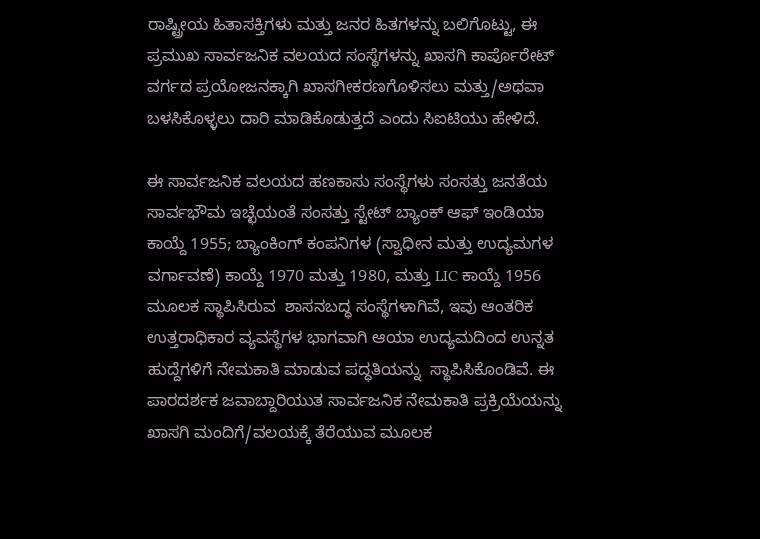ರಾಷ್ಟ್ರೀಯ ಹಿತಾಸಕ್ತಿಗಳು ಮತ್ತು ಜನರ ಹಿತಗಳನ್ನು ಬಲಿಗೊಟ್ಟು, ಈ ಪ್ರಮುಖ ಸಾರ್ವಜನಿಕ ವಲಯದ ಸಂಸ್ಥೆಗಳನ್ನು ಖಾಸಗಿ ಕಾರ್ಪೊರೇಟ್ ವರ್ಗದ ಪ್ರಯೋಜನಕ್ಕಾಗಿ ಖಾಸಗೀಕರಣಗೊಳಿಸಲು ಮತ್ತು/ಅಥವಾ ಬಳಸಿಕೊಳ್ಳಲು ದಾರಿ ಮಾಡಿಕೊಡುತ್ತದೆ ಎಂದು ಸಿಐಟಿಯು ಹೇಳಿದೆ.

ಈ ಸಾರ್ವಜನಿಕ ವಲಯದ ಹಣಕಾಸು ಸಂಸ್ಥೆಗಳು ಸಂಸತ್ತು ಜನತೆಯ ಸಾರ್ವಭೌಮ ಇಚ್ಛೆಯಂತೆ ಸಂಸತ್ತು ಸ್ಟೇಟ್ ಬ್ಯಾಂಕ್ ಆಫ್ ಇಂಡಿಯಾ ಕಾಯ್ದೆ 1955; ಬ್ಯಾಂಕಿಂಗ್ ಕಂಪನಿಗಳ (ಸ್ವಾಧೀನ ಮತ್ತು ಉದ್ಯಮಗಳ ವರ್ಗಾವಣೆ) ಕಾಯ್ದೆ 1970 ಮತ್ತು 1980, ಮತ್ತು LIC ಕಾಯ್ದೆ 1956 ಮೂಲಕ ಸ್ಥಾಪಿಸಿರುವ  ಶಾಸನಬದ್ಧ ಸಂಸ್ಥೆಗಳಾಗಿವೆ, ಇವು ಆಂತರಿಕ ಉತ್ತರಾಧಿಕಾರ ವ್ಯವಸ್ಥೆಗಳ ಭಾಗವಾಗಿ ಆಯಾ ಉದ್ಯಮದಿಂದ ಉನ್ನತ ಹುದ್ದೆಗಳಿಗೆ ನೇಮಕಾತಿ ಮಾಡುವ ಪದ್ಧತಿಯನ್ನು  ಸ್ಥಾಪಿಸಿಕೊಂಡಿವೆ. ಈ ಪಾರದರ್ಶಕ ಜವಾಬ್ದಾರಿಯುತ ಸಾರ್ವಜನಿಕ ನೇಮಕಾತಿ ಪ್ರಕ್ರಿಯೆಯನ್ನು ಖಾಸಗಿ ಮಂದಿಗೆ/ವಲಯಕ್ಕೆ ತೆರೆಯುವ ಮೂಲಕ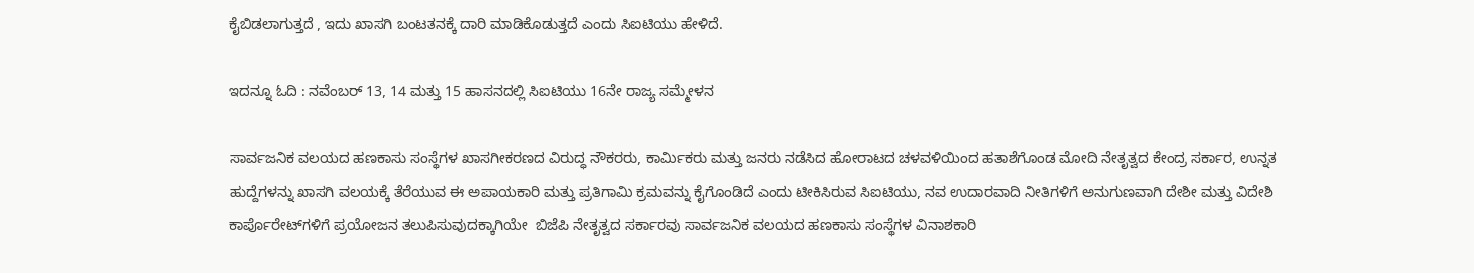ಕೈಬಿಡಲಾಗುತ್ತದೆ , ಇದು ಖಾಸಗಿ ಬಂಟತನಕ್ಕೆ ದಾರಿ ಮಾಡಿಕೊಡುತ್ತದೆ ಎಂದು ಸಿಐಟಿಯು ಹೇಳಿದೆ.

ಇದನ್ನೂ ಓದಿ : ನವೆಂಬರ್ 13, 14 ಮತ್ತು 15 ಹಾಸನದಲ್ಲಿ ಸಿಐಟಿಯು 16ನೇ ರಾಜ್ಯ ಸಮ್ಮೇಳನ

ಸಾರ್ವಜನಿಕ ವಲಯದ ಹಣಕಾಸು ಸಂಸ್ಥೆಗಳ ಖಾಸಗೀಕರಣದ ವಿರುದ್ಧ ನೌಕರರು, ಕಾರ್ಮಿಕರು ಮತ್ತು ಜನರು ನಡೆಸಿದ ಹೋರಾಟದ ಚಳವಳಿಯಿಂದ ಹತಾಶೆಗೊಂಡ ಮೋದಿ ನೇತೃತ್ವದ ಕೇಂದ್ರ ಸರ್ಕಾರ, ಉನ್ನತ ಹುದ್ದೆಗಳನ್ನು ಖಾಸಗಿ ವಲಯಕ್ಕೆ ತೆರೆಯುವ ಈ ಅಪಾಯಕಾರಿ ಮತ್ತು ಪ್ರತಿಗಾಮಿ ಕ್ರಮವನ್ನು ಕೈಗೊಂಡಿದೆ ಎಂದು ಟೀಕಿಸಿರುವ ಸಿಐಟಿಯು, ನವ ಉದಾರವಾದಿ ನೀತಿಗಳಿಗೆ ಅನುಗುಣವಾಗಿ ದೇಶೀ ಮತ್ತು ವಿದೇಶಿ ಕಾರ್ಪೊರೇಟ್‌ಗಳಿಗೆ ಪ್ರಯೋಜನ ತಲುಪಿಸುವುದಕ್ಕಾಗಿಯೇ  ಬಿಜೆಪಿ ನೇತೃತ್ವದ ಸರ್ಕಾರವು ಸಾರ್ವಜನಿಕ ವಲಯದ ಹಣಕಾಸು ಸಂಸ್ಥೆಗಳ ವಿನಾಶಕಾರಿ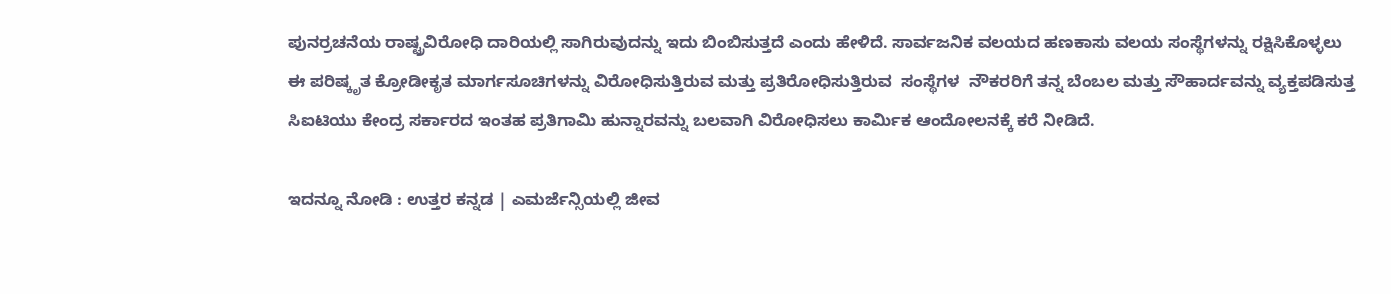ಪುನರ್ರಚನೆಯ ರಾಷ್ಟ್ರವಿರೋಧಿ ದಾರಿಯಲ್ಲಿ ಸಾಗಿರುವುದನ್ನು ಇದು ಬಿಂಬಿಸುತ್ತದೆ ಎಂದು ಹೇಳಿದೆ. ಸಾರ್ವಜನಿಕ ವಲಯದ ಹಣಕಾಸು ವಲಯ ಸಂಸ್ಥೆಗಳನ್ನು ರಕ್ಷಿಸಿಕೊಳ್ಳಲು ಈ ಪರಿಷ್ಕೃತ ಕ್ರೋಡೀಕೃತ ಮಾರ್ಗಸೂಚಿಗಳನ್ನು ವಿರೋಧಿಸುತ್ತಿರುವ ಮತ್ತು ಪ್ರತಿರೋಧಿಸುತ್ತಿರುವ  ಸಂಸ್ಥೆಗಳ  ನೌಕರರಿಗೆ ತನ್ನ ಬೆಂಬಲ ಮತ್ತು ಸೌಹಾರ್ದವನ್ನು ವ್ಯಕ್ತಪಡಿಸುತ್ತ ಸಿಐಟಿಯು ಕೇಂದ್ರ ಸರ್ಕಾರದ ಇಂತಹ ಪ್ರತಿಗಾಮಿ ಹುನ್ನಾರವನ್ನು ಬಲವಾಗಿ ವಿರೋಧಿಸಲು ಕಾರ್ಮಿಕ ಆಂದೋಲನಕ್ಕೆ ಕರೆ ನೀಡಿದೆ.

ಇದನ್ನೂ ನೋಡಿ : ಉತ್ತರ ಕನ್ನಡ | ಎಮರ್ಜೆನ್ಸಿಯಲ್ಲಿ ಜೀವ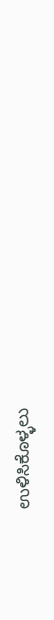ಉಳಿಸಿಕೊಳ್ಳಲು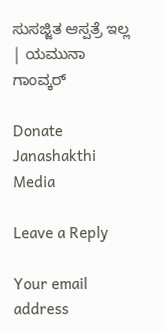ಸುಸಜ್ಜಿತ ಆಸ್ಪತ್ರೆ ಇಲ್ಲ | ಯಮುನಾ ಗಾಂವ್ಕರ್

Donate Janashakthi Media

Leave a Reply

Your email address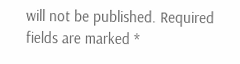will not be published. Required fields are marked *